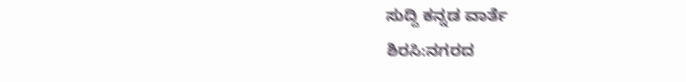ಸುದ್ದಿ ಕನ್ನಡ ವಾರ್ತೆ
ಶಿರಸಿ:ನಗರದ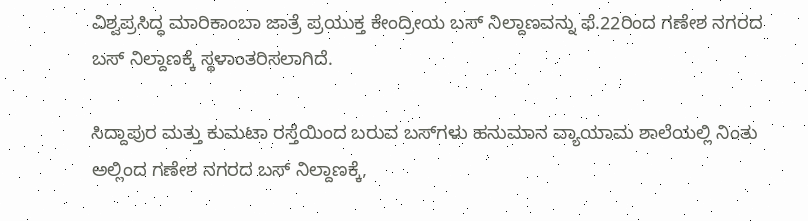ವಿಶ್ವಪ್ರಸಿದ್ಧ ಮಾರಿಕಾಂಬಾ ಜಾತ್ರೆ ಪ್ರಯುಕ್ತ ಕೇಂದ್ರೀಯ ಬಸ್ ನಿಲ್ದಾಣವನ್ನು ಫೆ.22ರಿಂದ ಗಣೇಶ ನಗರದ ಬಸ್‌ ನಿಲ್ದಾಣಕ್ಕೆ ಸ್ಥಳಾಂತರಿಸಲಾಗಿದೆ.

ಸಿದ್ದಾಪುರ ಮತ್ತು ಕುಮಟಾ ರಸ್ತೆಯಿಂದ ಬರುವ ಬಸ್‌ಗಳು ಹನುಮಾನ ವ್ಯಾಯಾಮ ಶಾಲೆಯಲ್ಲಿ ನಿಂತು ಅಲ್ಲಿಂದ ಗಣೇಶ ನಗರದ ಬಸ್‌ ನಿಲ್ದಾಣಕ್ಕೆ,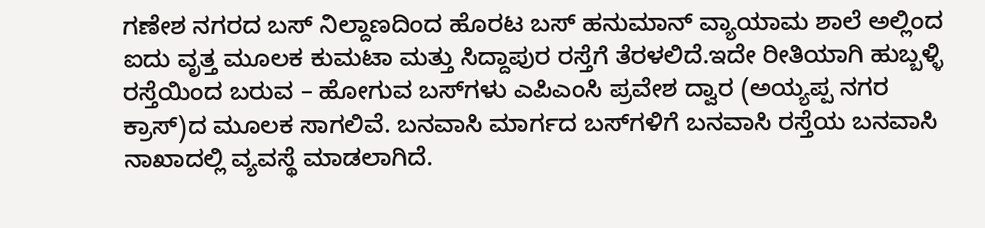ಗಣೇಶ ನಗರದ ಬಸ್ ನಿಲ್ದಾಣದಿಂದ ಹೊರಟ ಬಸ್‌ ಹನುಮಾನ್ ವ್ಯಾಯಾಮ ಶಾಲೆ ಅಲ್ಲಿಂದ ಐದು ವೃತ್ತ ಮೂಲಕ ಕುಮಟಾ ಮತ್ತು ಸಿದ್ದಾಪುರ ರಸ್ತೆಗೆ ತೆರಳಲಿದೆ.ಇದೇ ರೀತಿಯಾಗಿ ಹುಬ್ಬಳ್ಳಿ ರಸ್ತೆಯಿಂದ ಬರುವ – ಹೋಗುವ ಬಸ್‌ಗಳು ಎಪಿಎಂಸಿ ಪ್ರವೇಶ ದ್ವಾರ (ಅಯ್ಯಪ್ಪ ನಗರ ಕ್ರಾಸ್)ದ ಮೂಲಕ ಸಾಗಲಿವೆ. ಬನವಾಸಿ ಮಾರ್ಗದ ಬಸ್‌ಗಳಿಗೆ ಬನವಾಸಿ ರಸ್ತೆಯ ಬನವಾಸಿ ನಾಖಾದಲ್ಲಿ ವ್ಯವಸ್ಥೆ ಮಾಡಲಾಗಿದೆ.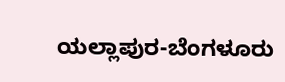ಯಲ್ಲಾಪುರ-ಬೆಂಗಳೂರು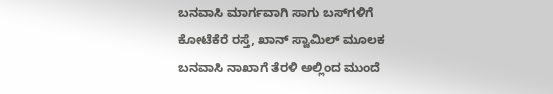ಬನವಾಸಿ ಮಾರ್ಗವಾಗಿ ಸಾಗು ಬಸ್‌ಗಳಿಗೆ ಕೋಟೆಕೆರೆ ರಸ್ತೆ, ಖಾನ್ ಸ್ವಾಮಿಲ್‌ ಮೂಲಕ ಬನವಾಸಿ ನಾಖಾಗೆ ತೆರಳಿ ಅಲ್ಲಿಂದ ಮುಂದೆ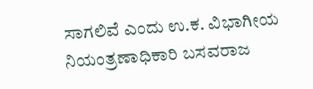ಸಾಗಲಿವೆ ಎಂದು ಉ.ಕ. ವಿಭಾಗೀಯ ನಿಯಂತ್ರಣಾಧಿಕಾರಿ ಬಸವರಾಜ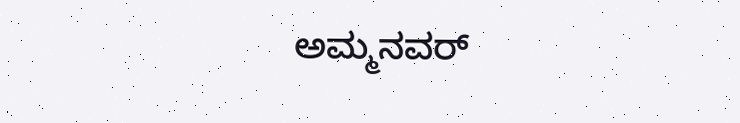ಅಮ್ಮನವ‌ರ್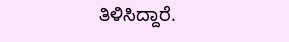ತಿಳಿಸಿದ್ದಾರೆ.